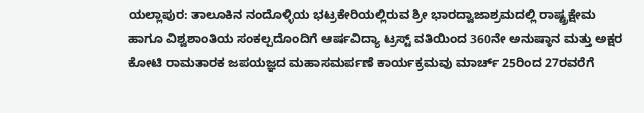ಯಲ್ಲಾಪುರ: ತಾಲೂಕಿನ ನಂದೊಳ್ಳಿಯ ಭಟ್ರಕೇರಿಯಲ್ಲಿರುವ ಶ್ರೀ ಭಾರದ್ವಾಜಾಶ್ರಮದಲ್ಲಿ ರಾಷ್ಟ್ರಕ್ಷೇಮ ಹಾಗೂ ವಿಶ್ವಶಾಂತಿಯ ಸಂಕಲ್ಪದೊಂದಿಗೆ ಆರ್ಷವಿದ್ಯಾ ಟ್ರಸ್ಟ್ ವತಿಯಿಂದ 360ನೇ ಅನುಷ್ಠಾನ ಮತ್ತು ಅಕ್ಷರ ಕೋಟಿ ರಾಮತಾರಕ ಜಪಯಜ್ಞದ ಮಹಾಸಮರ್ಪಣೆ ಕಾರ್ಯಕ್ರಮವು ಮಾರ್ಚ್ 25ರಿಂದ 27ರವರೆಗೆ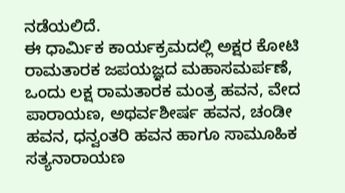ನಡೆಯಲಿದೆ.
ಈ ಧಾರ್ಮಿಕ ಕಾರ್ಯಕ್ರಮದಲ್ಲಿ ಅಕ್ಷರ ಕೋಟಿ ರಾಮತಾರಕ ಜಪಯಜ್ಞದ ಮಹಾಸಮರ್ಪಣೆ, ಒಂದು ಲಕ್ಷ ರಾಮತಾರಕ ಮಂತ್ರ ಹವನ, ವೇದ ಪಾರಾಯಣ, ಅಥರ್ವಶೀರ್ಷ ಹವನ, ಚಂಡೀ ಹವನ, ಧನ್ವಂತರಿ ಹವನ ಹಾಗೂ ಸಾಮೂಹಿಕ ಸತ್ಯನಾರಾಯಣ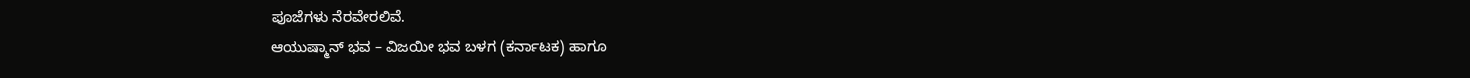ಪೂಜೆಗಳು ನೆರವೇರಲಿವೆ.
ಆಯುಷ್ಮಾನ್ ಭವ – ವಿಜಯೀ ಭವ ಬಳಗ (ಕರ್ನಾಟಕ) ಹಾಗೂ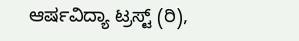ಆರ್ಷವಿದ್ಯಾ ಟ್ರಸ್ಟ್ (ರಿ),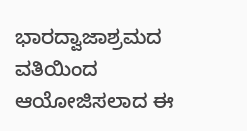ಭಾರದ್ವಾಜಾಶ್ರಮದ ವತಿಯಿಂದ ಆಯೋಜಿಸಲಾದ ಈ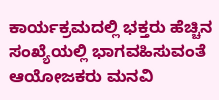ಕಾರ್ಯಕ್ರಮದಲ್ಲಿ ಭಕ್ತರು ಹೆಚ್ಚಿನ ಸಂಖ್ಯೆಯಲ್ಲಿ ಭಾಗವಹಿಸುವಂತೆ ಆಯೋಜಕರು ಮನವಿ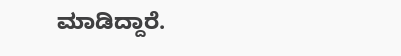ಮಾಡಿದ್ದಾರೆ.